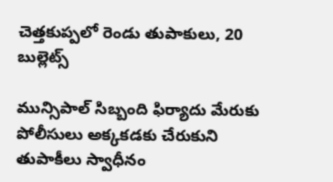చెత్తకుప్పలో రెండు తుపాకులు, 20 బుల్లెట్స్

మున్సిపాల్ సిబ్బంది ఫిర్యాదు మేరుకు పోలీసులు అక్కకడకు చేరుకుని తుపాకీలు స్వాధీనం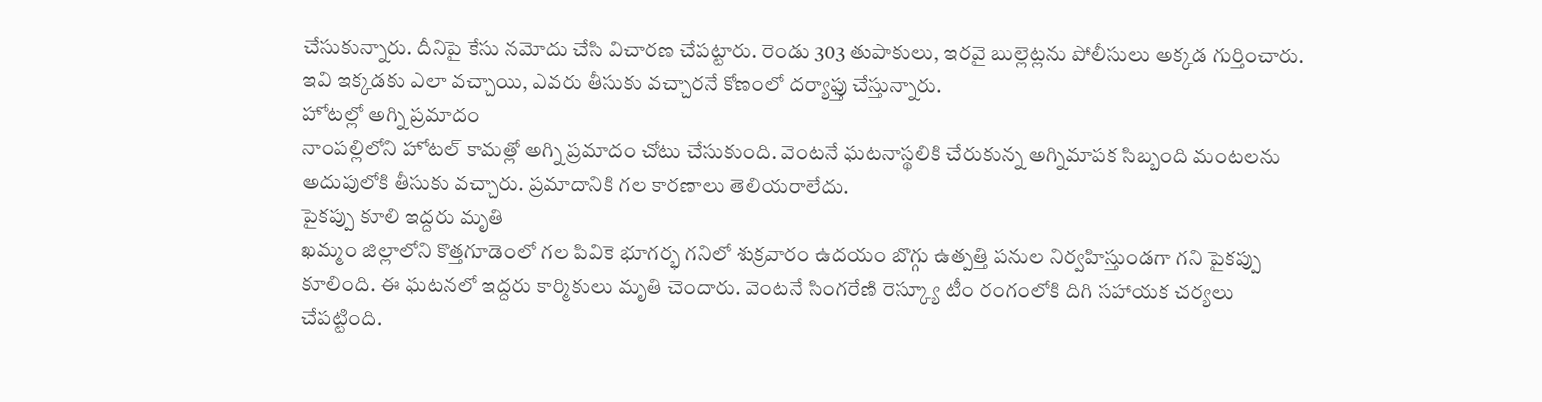చేసుకున్నారు. దీనిపై కేసు నమోదు చేసి విచారణ చేపట్టారు. రెండు 303 తుపాకులు, ఇరవై బుల్లెట్లను పోలీసులు అక్కడ గుర్తించారు. ఇవి ఇక్కడకు ఎలా వచ్చాయి, ఎవరు తీసుకు వచ్చారనే కోణంలో దర్యాఫ్తు చేస్తున్నారు.
హోటల్లో అగ్ని ప్రమాదం
నాంపల్లిలోని హోటల్ కామత్లో అగ్ని ప్రమాదం చోటు చేసుకుంది. వెంటనే ఘటనాస్థలికి చేరుకున్న అగ్నిమాపక సిబ్బంది మంటలను అదుపులోకి తీసుకు వచ్చారు. ప్రమాదానికి గల కారణాలు తెలియరాలేదు.
పైకప్పు కూలి ఇద్దరు మృతి
ఖమ్మం జిల్లాలోని కొత్తగూడెంలో గల పివికె భూగర్భ గనిలో శుక్రవారం ఉదయం బొగ్గు ఉత్పత్తి పనుల నిర్వహిస్తుండగా గని పైకప్పు కూలింది. ఈ ఘటనలో ఇద్దరు కార్మికులు మృతి చెందారు. వెంటనే సింగరేణి రెస్క్యూ టీం రంగంలోకి దిగి సహాయక చర్యలు చేపట్టింది.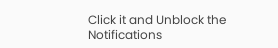Click it and Unblock the Notifications